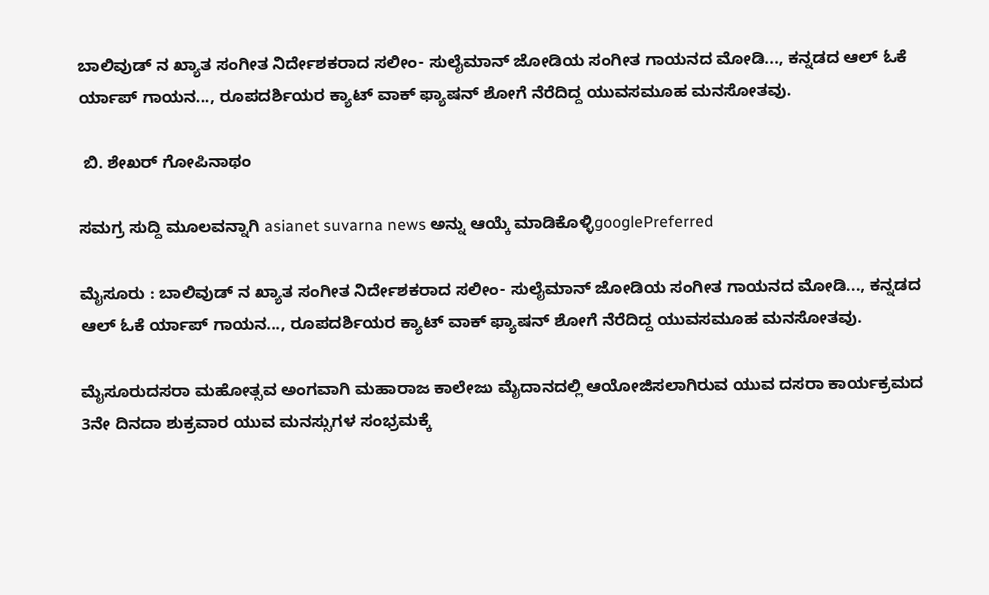ಬಾಲಿವುಡ್ ನ ಖ್ಯಾತ ಸಂಗೀತ ನಿರ್ದೇಶಕರಾದ ಸಲೀಂ- ಸುಲೈಮಾನ್ ಜೋಡಿಯ ಸಂಗೀತ ಗಾಯನದ ಮೋಡಿ..., ಕನ್ನಡದ ಆಲ್ ಓಕೆ ರ್ಯಾಪ್ ಗಾಯನ..., ರೂಪದರ್ಶಿಯರ ಕ್ಯಾಟ್ ವಾಕ್ ಫ್ಯಾಷನ್ ಶೋಗೆ ನೆರೆದಿದ್ದ ಯುವಸಮೂಹ ಮನಸೋತವು.

 ಬಿ. ಶೇಖರ್ ಗೋಪಿನಾಥಂ

ಸಮಗ್ರ ಸುದ್ದಿ ಮೂಲವನ್ನಾಗಿ asianet suvarna news ಅನ್ನು ಆಯ್ಕೆ ಮಾಡಿಕೊಳ್ಳಿgooglePreferred

ಮೈಸೂರು : ಬಾಲಿವುಡ್ ನ ಖ್ಯಾತ ಸಂಗೀತ ನಿರ್ದೇಶಕರಾದ ಸಲೀಂ- ಸುಲೈಮಾನ್ ಜೋಡಿಯ ಸಂಗೀತ ಗಾಯನದ ಮೋಡಿ..., ಕನ್ನಡದ ಆಲ್ ಓಕೆ ರ್ಯಾಪ್ ಗಾಯನ..., ರೂಪದರ್ಶಿಯರ ಕ್ಯಾಟ್ ವಾಕ್ ಫ್ಯಾಷನ್ ಶೋಗೆ ನೆರೆದಿದ್ದ ಯುವಸಮೂಹ ಮನಸೋತವು.

ಮೈಸೂರುದಸರಾ ಮಹೋತ್ಸವ ಅಂಗವಾಗಿ ಮಹಾರಾಜ ಕಾಲೇಜು ಮೈದಾನದಲ್ಲಿ ಆಯೋಜಿಸಲಾಗಿರುವ ಯುವ ದಸರಾ ಕಾರ್ಯಕ್ರಮದ 3ನೇ ದಿನದಾ ಶುಕ್ರವಾರ ಯುವ ಮನಸ್ಸುಗಳ ಸಂಭ್ರಮಕ್ಕೆ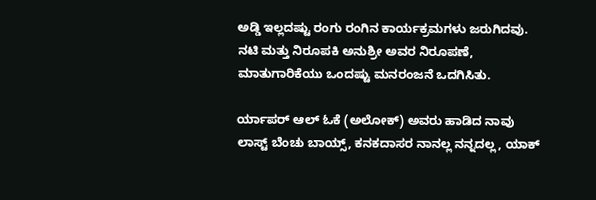ಅಡ್ಡಿ ಇಲ್ಲದಷ್ಟು ರಂಗು ರಂಗಿನ ಕಾರ್ಯಕ್ರಮಗಳು ಜರುಗಿದವು. ನಟಿ ಮತ್ತು ನಿರೂಪಕಿ ಅನುಶ್ರೀ ಅವರ ನಿರೂಪಣೆ, ಮಾತುಗಾರಿಕೆಯು ಒಂದಷ್ಟು ಮನರಂಜನೆ ಒದಗಿಸಿತು.

ರ್ಯಾಪರ್ ಆಲ್ ಓಕೆ (ಅಲೋಕ್) ಅವರು ಹಾಡಿದ ನಾವು ಲಾಸ್ಟ್ ಬೆಂಚು ಬಾಯ್ಸ್, ಕನಕದಾಸರ ನಾನಲ್ಲ ನನ್ನದಲ್ಲ, ಯಾಕ್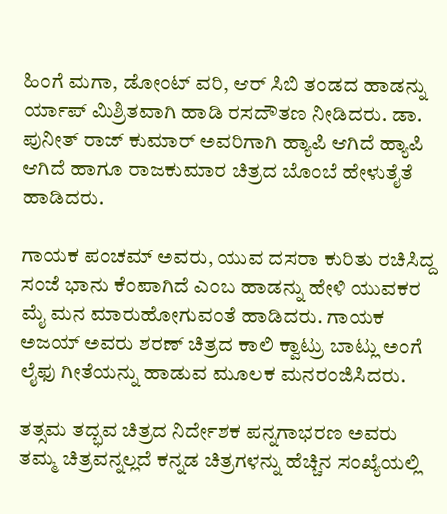ಹಿಂಗೆ ಮಗಾ, ಡೋಂಟ್ ವರಿ, ಆರ್ ಸಿಬಿ ತಂಡದ ಹಾಡನ್ನು ರ್ಯಾಪ್ ಮಿಶ್ರಿತವಾಗಿ ಹಾಡಿ ರಸದೌತಣ ನೀಡಿದರು. ಡಾ. ಪುನೀತ್ ರಾಜ್ ಕುಮಾರ್ ಅವರಿಗಾಗಿ ಹ್ಯಾಪಿ ಆಗಿದೆ ಹ್ಯಾಪಿ ಆಗಿದೆ ಹಾಗೂ ರಾಜಕುಮಾರ ಚಿತ್ರದ ಬೊಂಬೆ ಹೇಳುತೈತೆ ಹಾಡಿದರು.

ಗಾಯಕ ಪಂಚಮ್ ಅವರು, ಯುವ ದಸರಾ ಕುರಿತು ರಚಿಸಿದ್ದ ಸಂಜೆ ಭಾನು ಕೆಂಪಾಗಿದೆ ಎಂಬ ಹಾಡನ್ನು ಹೇಳಿ ಯುವಕರ ಮೈ ಮನ ಮಾರುಹೋಗುವಂತೆ ಹಾಡಿದರು. ಗಾಯಕ ಅಜಯ್ ಅವರು ಶರಣ್ ಚಿತ್ರದ ಕಾಲಿ ಕ್ವಾಟ್ರು ಬಾಟ್ಲು ಅಂಗೆ ಲೈಫು ಗೀತೆಯನ್ನು ಹಾಡುವ ಮೂಲಕ ಮನರಂಜಿಸಿದರು.

ತತ್ಸಮ ತದ್ಭವ ಚಿತ್ರದ ನಿರ್ದೇಶಕ ಪನ್ನಗಾಭರಣ ಅವರು ತಮ್ಮ ಚಿತ್ರವನ್ನಲ್ಲದೆ ಕನ್ನಡ ಚಿತ್ರಗಳನ್ನು ಹೆಚ್ಚಿನ ಸಂಖ್ಯೆಯಲ್ಲಿ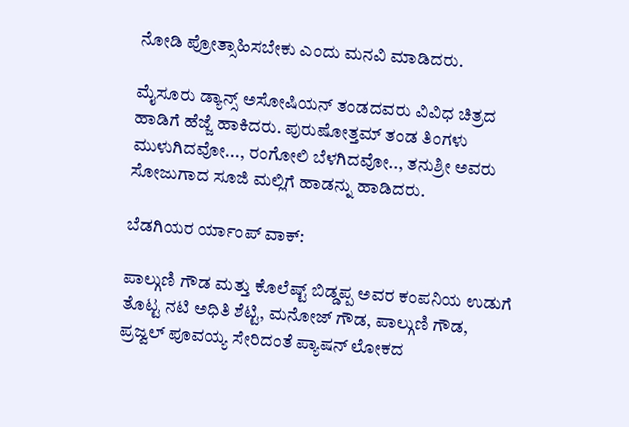ನೋಡಿ ಪ್ರೋತ್ಸಾಹಿಸಬೇಕು ಎಂದು ಮನವಿ ಮಾಡಿದರು.

ಮೈಸೂರು ಡ್ಯಾನ್ಸ್ ಅಸೋಷಿಯನ್ ತಂಡದವರು ವಿವಿಧ ಚಿತ್ರದ ಹಾಡಿಗೆ ಹೆಜ್ಜೆ ಹಾಕಿದರು. ಪುರುಷೋತ್ತಮ್ ತಂಡ ತಿಂಗಳು ಮುಳುಗಿದವೋ..., ರಂಗೋಲಿ ಬೆಳಗಿದವೋ.., ತನುಶ್ರೀ ಅವರು ಸೋಜುಗಾದ ಸೂಜಿ ಮಲ್ಲಿಗೆ ಹಾಡನ್ನು ಹಾಡಿದರು.

ಬೆಡಗಿಯರ ರ್ಯಾಂಪ್ ವಾಕ್:

ಪಾಲ್ಗುಣಿ ಗೌಡ ಮತ್ತು ಕೊಲೆಷ್ಟ್ ಬಿಡ್ಡಪ್ಪ ಅವರ ಕಂಪನಿಯ ಉಡುಗೆ ತೊಟ್ಟ ನಟಿ ಅಧಿತಿ ಶೆಟ್ಟಿ, ಮನೋಜ್ ಗೌಡ, ಪಾಲ್ಗುಣಿ ಗೌಡ, ಪ್ರಜ್ವಲ್ ಪೂವಯ್ಯ ಸೇರಿದಂತೆ ಪ್ಯಾಷನ್ ಲೋಕದ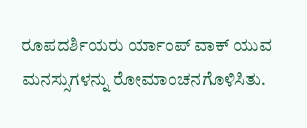ರೂಪದರ್ಶಿಯರು ರ್ಯಾಂಪ್ ವಾಕ್ ಯುವ ಮನಸ್ಸುಗಳನ್ನು ರೋಮಾಂಚನಗೊಳಿಸಿತು.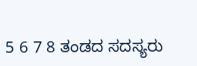5 6 7 8 ತಂಡದ ಸದಸ್ಯರು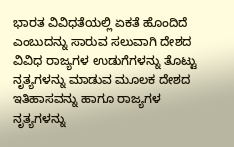ಭಾರತ ವಿವಿಧತೆಯಲ್ಲಿ ಏಕತೆ ಹೊಂದಿದೆ ಎಂಬುದನ್ನು ಸಾರುವ ಸಲುವಾಗಿ ದೇಶದ ವಿವಿಧ ರಾಜ್ಯಗಳ ಉಡುಗೆಗಳನ್ನು ತೊಟ್ಟು ನೃತ್ಯಗಳನ್ನು ಮಾಡುವ ಮೂಲಕ ದೇಶದ ಇತಿಹಾಸವನ್ನು ಹಾಗೂ ರಾಜ್ಯಗಳ ನೃತ್ಯಗಳನ್ನು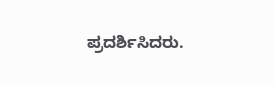ಪ್ರದರ್ಶಿಸಿದರು.